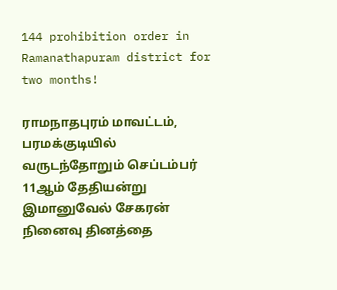144 prohibition order in Ramanathapuram district for two months!

ராமநாதபுரம் மாவட்டம், பரமக்குடியில் வருடந்தோறும் செப்டம்பர் 11ஆம் தேதியன்று இமானுவேல் சேகரன் நினைவு தினத்தை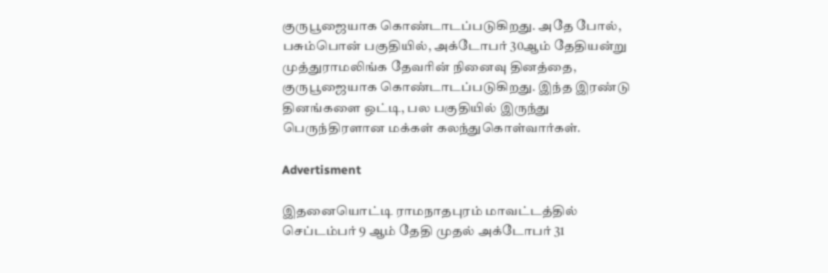குருபூஜையாக கொண்டாடப்படுகிறது. அதே போல், பசும்பொன் பகுதியில், அக்டோபர் 30ஆம் தேதியன்று முத்துராமலிங்க தேவரின் நினைவு தினத்தை, குருபூஜையாக கொண்டாடப்படுகிறது. இந்த இரண்டு தினங்களை ஒட்டி, பல பகுதியில் இருந்து பெருந்திரளான மக்கள் கலந்துகொள்வார்கள்.

Advertisment

இதனையொட்டி ராமநாதபுரம் மாவட்டத்தில் செப்டம்பர் 9 ஆம் தேதி முதல் அக்டோபர் 31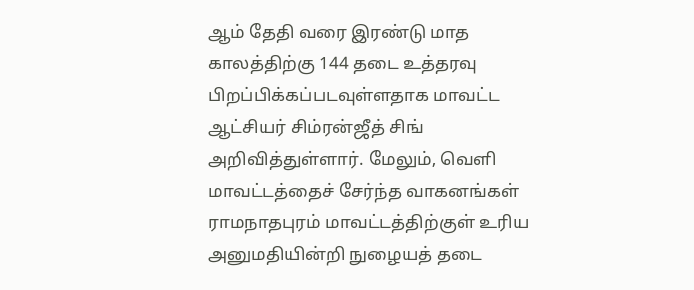ஆம் தேதி வரை இரண்டு மாத காலத்திற்கு 144 தடை உத்தரவு பிறப்பிக்கப்படவுள்ளதாக மாவட்ட ஆட்சியர் சிம்ரன்ஜீத் சிங் அறிவித்துள்ளார். மேலும், வெளி மாவட்டத்தைச் சேர்ந்த வாகனங்கள் ராமநாதபுரம் மாவட்டத்திற்குள் உரிய அனுமதியின்றி நுழையத் தடை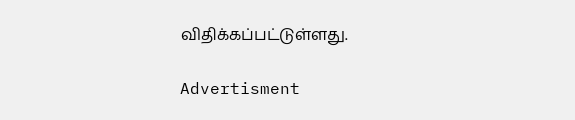விதிக்கப்பட்டுள்ளது.

Advertisment